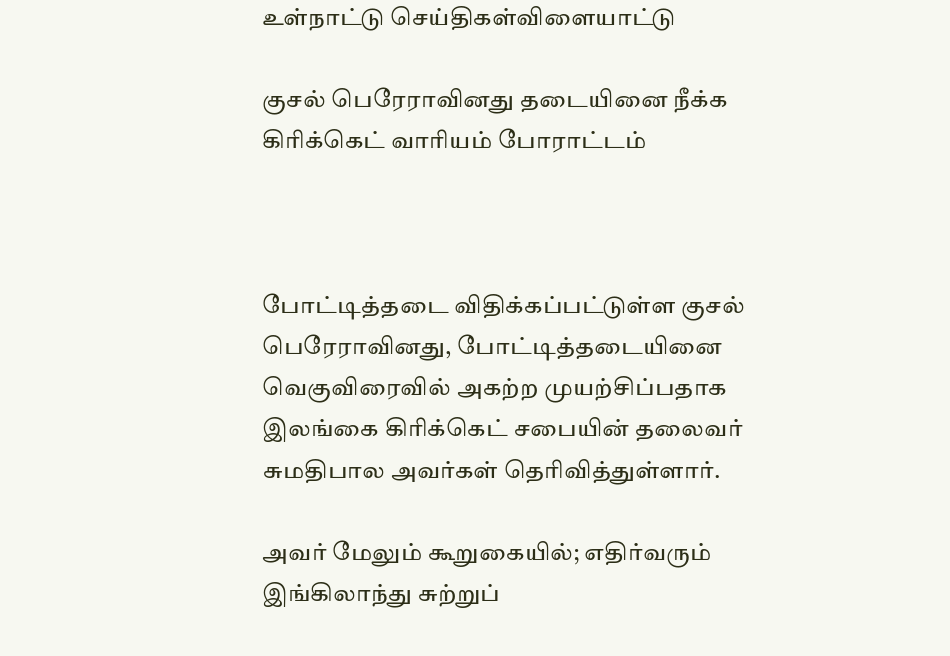உள்நாட்டு செய்திகள்விளையாட்டு

குசல் பெரேராவினது தடையினை நீக்க கிரிக்கெட் வாரியம் போராட்டம்



போட்டித்தடை விதிக்கப்பட்டுள்ள குசல் பெரேராவினது, போட்டித்தடையினை வெகுவிரைவில் அகற்ற முயற்சிப்பதாக இலங்கை கிரிக்கெட் சபையின் தலைவர் சுமதிபால அவர்கள் தெரிவித்துள்ளார்.

அவர் மேலும் கூறுகையில்; எதிர்வரும் இங்கிலாந்து சுற்றுப்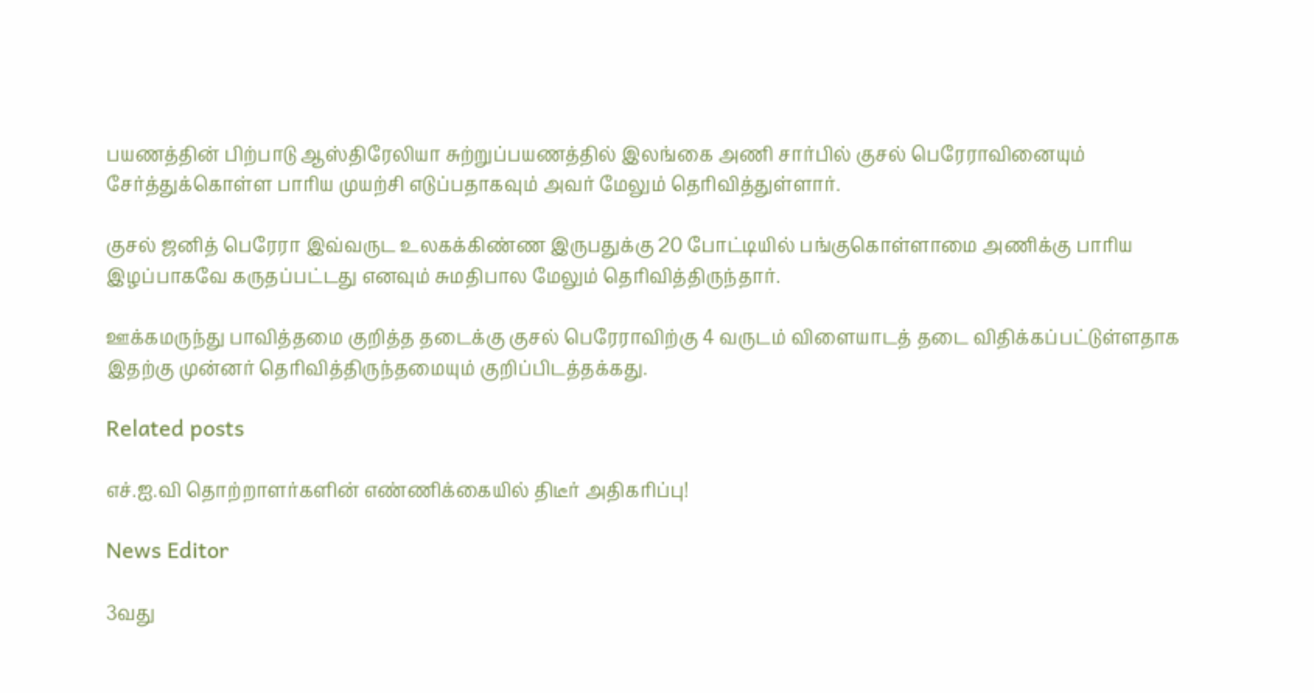பயணத்தின் பிற்பாடு ஆஸ்திரேலியா சுற்றுப்பயணத்தில் இலங்கை அணி சார்பில் குசல் பெரேராவினையும் சேர்த்துக்கொள்ள பாரிய முயற்சி எடுப்பதாகவும் அவர் மேலும் தெரிவித்துள்ளார்.

குசல் ஜனித் பெரேரா இவ்வருட உலகக்கிண்ண இருபதுக்கு 20 போட்டியில் பங்குகொள்ளாமை அணிக்கு பாரிய இழப்பாகவே கருதப்பட்டது எனவும் சுமதிபால மேலும் தெரிவித்திருந்தார்.

ஊக்கமருந்து பாவித்தமை குறித்த தடைக்கு குசல் பெரேராவிற்கு 4 வருடம் விளையாடத் தடை விதிக்கப்பட்டுள்ளதாக இதற்கு முன்னர் தெரிவித்திருந்தமையும் குறிப்பிடத்தக்கது.

Related posts

எச்.ஐ.வி தொற்றாளர்களின் எண்ணிக்கையில் திடீர் அதிகரிப்பு!

News Editor

3வது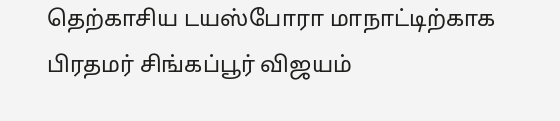தெற்காசிய டயஸ்போரா மாநாட்டிற்காக பிரதமர் சிங்கப்பூர் விஜயம்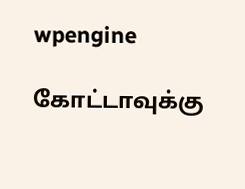wpengine

கோட்டாவுக்கு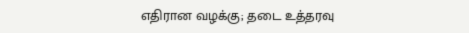எதிரான வழக்கு; தடை உத்தரவு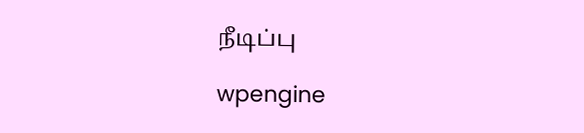நீடிப்பு

wpengine